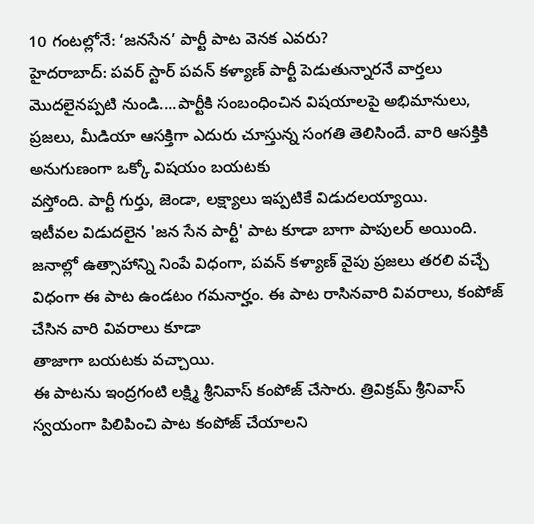10 గంటల్లోనే: ‘జనసేన’ పార్టీ పాట వెనక ఎవరు?
హైదరాబాద్: పవర్ స్టార్ పవన్ కళ్యాణ్ పార్టీ పెడుతున్నారనే వార్తలు మొదలైనప్పటి నుండి....పార్టీకి సంబంధించిన విషయాలపై అభిమానులు, ప్రజలు, మీడియా ఆసక్తిగా ఎదురు చూస్తున్న సంగతి తెలిసిందే. వారి ఆసక్తికి అనుగుణంగా ఒక్కో విషయం బయటకు
వస్తోంది. పార్టీ గుర్తు, జెండా, లక్ష్యాలు ఇప్పటికే విడుదలయ్యాయి.
ఇటీవల విడుదలైన 'జన సేన పార్టీ' పాట కూడా బాగా పాపులర్ అయింది. జనాల్లో ఉత్సాహాన్ని నింపే విధంగా, పవన్ కళ్యాణ్ వైపు ప్రజలు తరలి వచ్చే విధంగా ఈ పాట ఉండటం గమనార్హం. ఈ పాట రాసినవారి వివరాలు, కంపోజ్ చేసిన వారి వివరాలు కూడా
తాజాగా బయటకు వచ్చాయి.
ఈ పాటను ఇంద్రగంటి లక్ష్మి శ్రీనివాస్ కంపోజ్ చేసారు. త్రివిక్రమ్ శ్రీనివాస్ స్వయంగా పిలిపించి పాట కంపోజ్ చేయాలని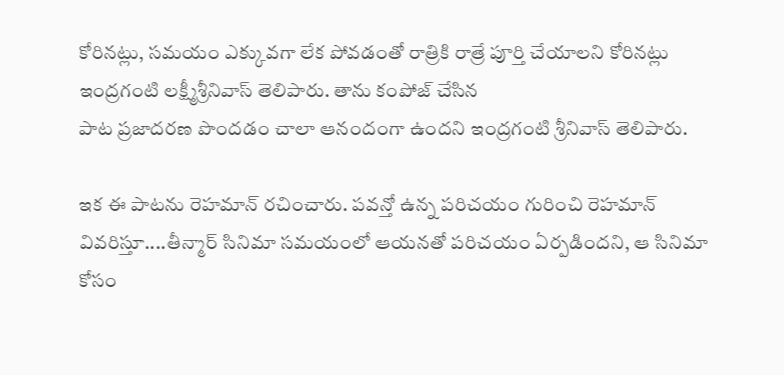కోరినట్లు, సమయం ఎక్కువగా లేక పోవడంతో రాత్రికి రాత్రే పూర్తి చేయాలని కోరినట్లు ఇంద్రగంటి లక్ష్మీశ్రీనివాస్ తెలిపారు. తాను కంపోజ్ చేసిన
పాట ప్రజాదరణ పొందడం చాలా ఆనందంగా ఉందని ఇంద్రగంటి శ్రీనివాస్ తెలిపారు.

ఇక ఈ పాటను రెహమాన్ రచించారు. పవన్తో ఉన్న పరిచయం గురించి రెహమాన్ వివరిస్తూ....తీన్మార్ సినిమా సమయంలో ఆయనతో పరిచయం ఏర్పడిందని, ఆ సినిమా కోసం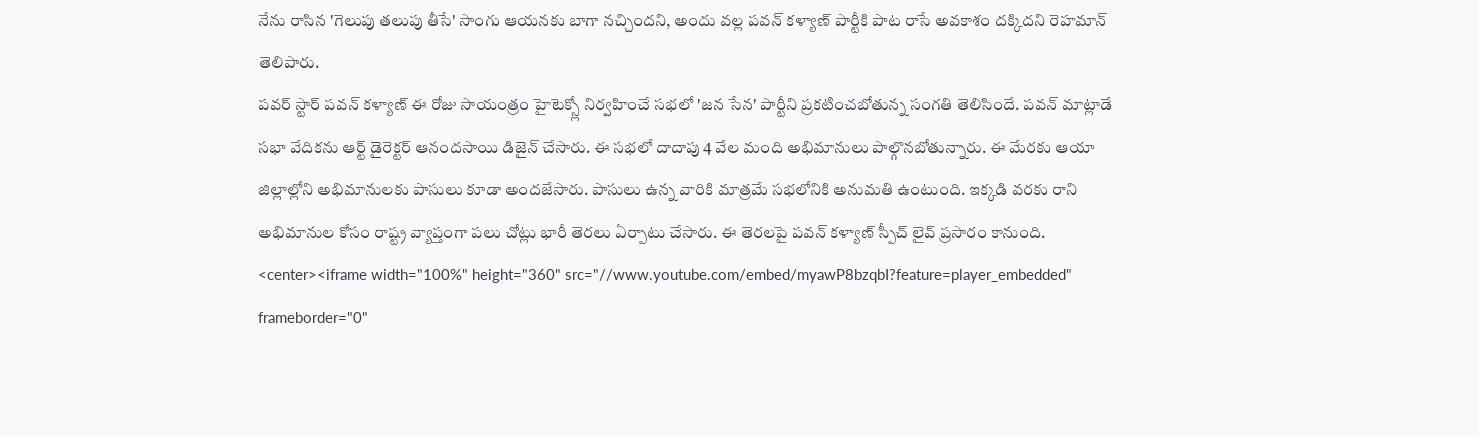నేను రాసిన 'గెలుపు తలుపు తీసే' సాంగు ఆయనకు బాగా నచ్చిందని, అందు వల్ల పవన్ కళ్యాణ్ పార్టీకి పాట రాసే అవకాశం దక్కిదని రెహమాన్ తెలిపారు.
పవర్ స్టార్ పవన్ కళ్యాణ్ ఈ రోజు సాయంత్రం హైటెక్స్లో నిర్వహించే సభలో 'జన సేన' పార్టీని ప్రకటించబోతున్న సంగతి తెలిసిందే. పవన్ మాట్లాడే సభా వేదికను ఆర్ట్ డైరెక్టర్ ఆనందసాయి డిజైన్ చేసారు. ఈ సభలో దాదాపు 4 వేల మంది అభిమానులు పాల్గొనబోతున్నారు. ఈ మేరకు ఆయా జిల్లాల్లోని అభిమానులకు పాసులు కూడా అందజేసారు. పాసులు ఉన్న వారికి మాత్రమే సభలోనికి అనుమతి ఉంటుంది. ఇక్కడి వరకు రాని అభిమానుల కోసం రాష్ట్ర వ్యాప్తంగా పలు చోట్లు భారీ తెరలు ఏర్పాటు చేసారు. ఈ తెరలపై పవన్ కళ్యాణ్ స్పీచ్ లైవ్ ప్రసారం కానుంది.
<center><iframe width="100%" height="360" src="//www.youtube.com/embed/myawP8bzqbI?feature=player_embedded" frameborder="0"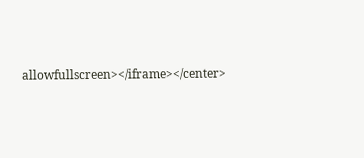allowfullscreen></iframe></center>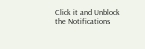Click it and Unblock the Notifications